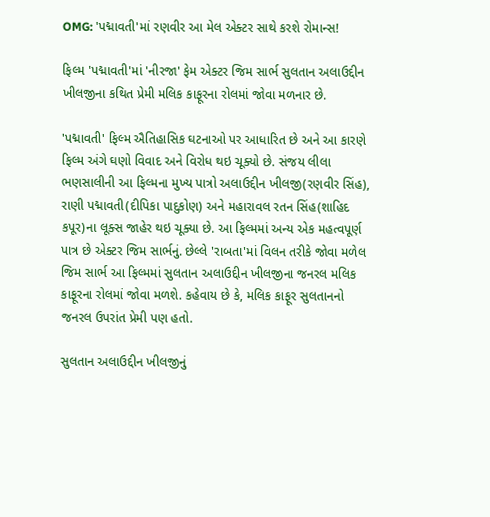OMG: 'પદ્માવતી'માં રણવીર આ મેલ એક્ટર સાથે કરશે રોમાન્સ!

ફિલ્મ 'પદ્માવતી'માં 'નીરજા' ફેમ એક્ટર જિમ સાર્ભ સુલતાન અલાઉદ્દીન ખીલજીના કથિત પ્રેમી મલિક કાફૂરના રોલમાં જોવા મળનાર છે.

'પદ્માવતી' ફિલ્મ ઐતિહાસિક ઘટનાઓ પર આધારિત છે અને આ કારણે ફિલ્મ અંગે ઘણો વિવાદ અને વિરોધ થઇ ચૂક્યો છે. સંજય લીલા ભણસાલીની આ ફિલ્મના મુખ્ય પાત્રો અલાઉદ્દીન ખીલજી(રણવીર સિંહ), રાણી પદ્માવતી(દીપિકા પાદુકોણ) અને મહારાવલ રતન સિંહ(શાહિદ કપૂર)ના લૂક્સ જાહેર થઇ ચૂક્યા છે. આ ફિલ્મમાં અન્ય એક મહત્વપૂર્ણ પાત્ર છે એક્ટર જિમ સાર્ભનું. છેલ્લે 'રાબતા'માં વિલન તરીકે જોવા મળેલ જિમ સાર્ભ આ ફિલ્મમાં સુલતાન અલાઉદ્દીન ખીલજીના જનરલ મલિક કાફૂરના રોલમાં જોવા મળશે. કહેવાય છે કે, મલિક કાફૂર સુલતાનનો જનરલ ઉપરાંત પ્રેમી પણ હતો.

સુલતાન અલાઉદ્દીન ખીલજીનું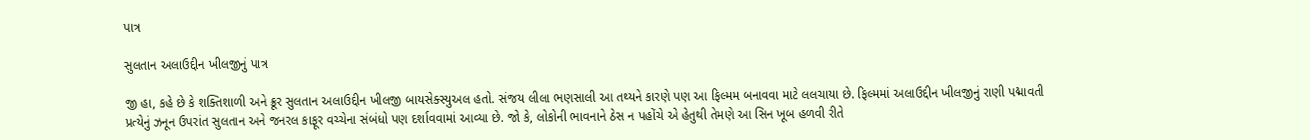પાત્ર

સુલતાન અલાઉદ્દીન ખીલજીનું પાત્ર

જી હા, કહે છે કે શક્તિશાળી અને ક્રૂર સુલતાન અલાઉદ્દીન ખીલજી બાયસેક્સ્યુઅલ હતો. સંજય લીલા ભણસાલી આ તથ્યને કારણે પણ આ ફિલ્મમ બનાવવા માટે લલચાયા છે. ફિલ્મમાં અલાઉદ્દીન ખીલજીનું રાણી પદ્માવતી પ્રત્યેનું ઝનૂન ઉપરાંત સુલતાન અને જનરલ કાફૂર વચ્ચેના સંબંધો પણ દર્શાવવામાં આવ્યા છે. જો કે, લોકોની ભાવનાને ઠેસ ન પહોંચે એ હેતુથી તેમણે આ સિન ખૂબ હળવી રીતે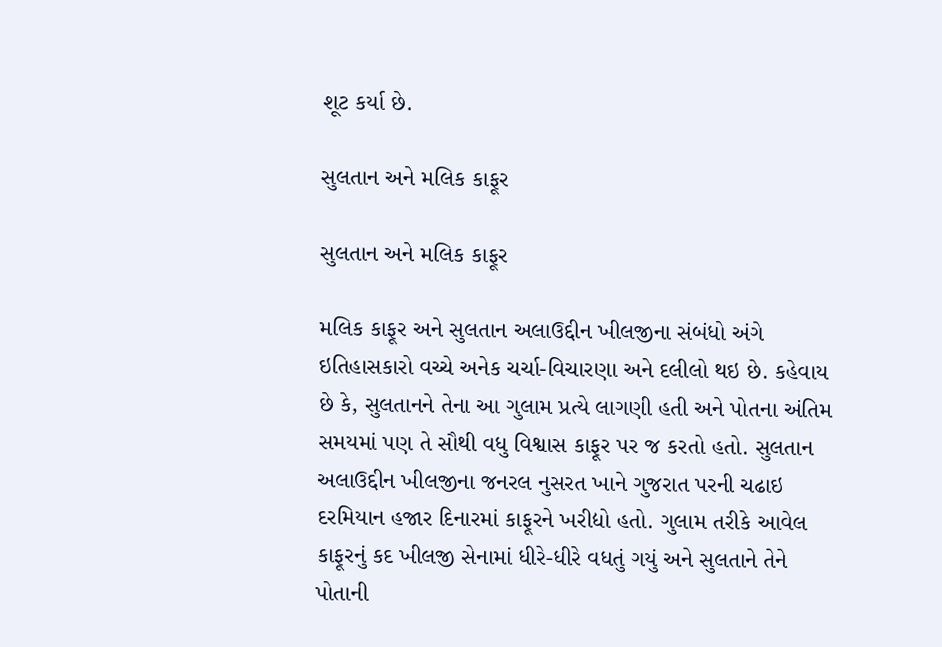શૂટ કર્યા છે.

સુલતાન અને મલિક કાફૂર

સુલતાન અને મલિક કાફૂર

મલિક કાફૂર અને સુલતાન અલાઉદ્દીન ખીલજીના સંબંધો અંગે ઇતિહાસકારો વચ્ચે અનેક ચર્ચા-વિચારણા અને દલીલો થઇ છે. કહેવાય છે કે, સુલતાનને તેના આ ગુલામ પ્રત્યે લાગણી હતી અને પોતના અંતિમ સમયમાં પણ તે સૌથી વધુ વિશ્વાસ કાફૂર પર જ કરતો હતો. સુલતાન અલાઉદ્દીન ખીલજીના જનરલ નુસરત ખાને ગુજરાત પરની ચઢાઇ દરમિયાન હજાર દિનારમાં કાફૂરને ખરીદ્યો હતો. ગુલામ તરીકે આવેલ કાફૂરનું કદ ખીલજી સેનામાં ધીરે-ધીરે વધતું ગયું અને સુલતાને તેને પોતાની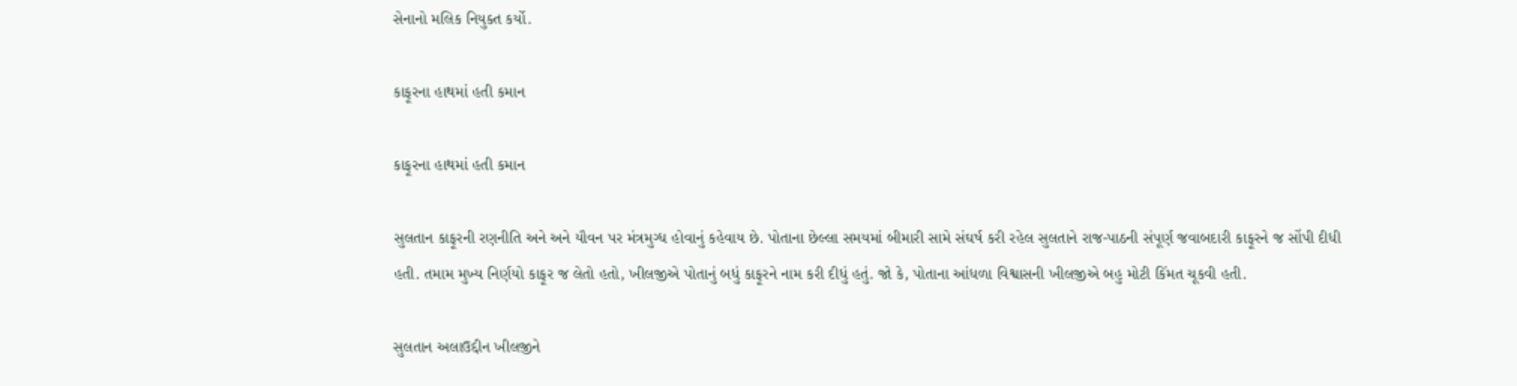સેનાનો મલિક નિયુક્ત કર્યો.

કાફૂરના હાથમાં હતી કમાન

કાફૂરના હાથમાં હતી કમાન

સુલતાન કાફૂરની રણનીતિ અને અને યૌવન પર મંત્રમુગ્ધ હોવાનું કહેવાય છે. પોતાના છેલ્લા સમયમાં બીમારી સામે સંઘર્ષ કરી રહેલ સુલતાને રાજ-પાઠની સંપૂર્ણ જવાબદારી કાફૂરને જ સોંપી દીધી હતી. તમામ મુખ્ય નિર્ણયો કાફૂર જ લેતો હતો, ખીલજીએ પોતાનું બધું કાફૂરને નામ કરી દીધું હતું. જો કે, પોતાના આંધળા વિશ્વાસની ખીલજીએ બહુ મોટી કિંમત ચૂકવી હતી.

સુલતાન અલાઉદ્દીન ખીલજીને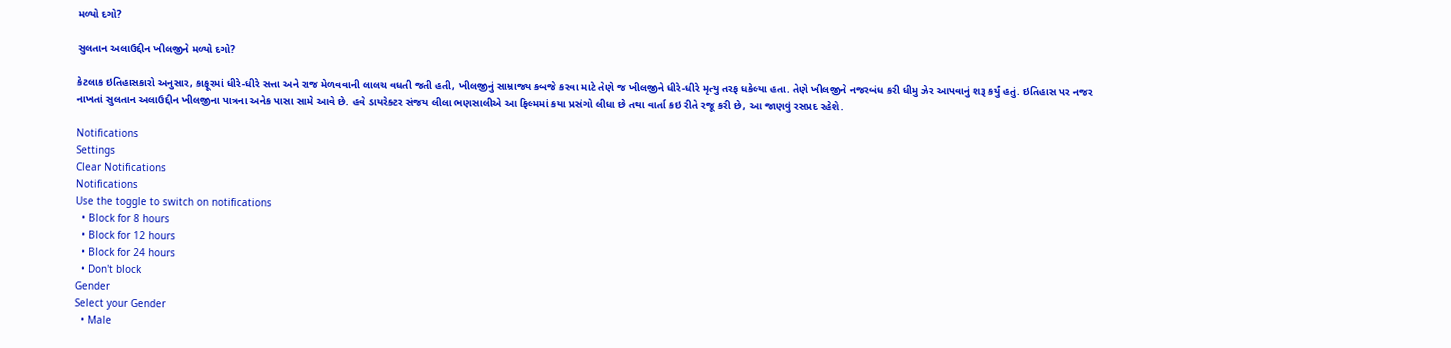મળ્યો દગો?

સુલતાન અલાઉદ્દીન ખીલજીને મળ્યો દગો?

કેટલાક ઇતિહાસકારો અનુસાર, કાફૂરમાં ધીરે-ધીરે સત્તા અને રાજ મેળવવાની લાલચ વધતી જતી હતી, ખીલજીનું સામ્રાજ્ય કબજે કરવા માટે તેણે જ ખીલજીને ધીરે-ધીરે મૃત્યુ તરફ ધકેલ્યા હતા. તેણે ખીલજીને નજરબંધ કરી ધીમુ ઝેર આપવાનું શરૂ કર્યું હતું. ઇતિહાસ પર નજર નાખતાં સુલતાન અલાઉદ્દીન ખીલજીના પાત્રના અનેક પાસા સામે આવે છે. હવે ડાયરેક્ટર સંજય લીલા ભણસાલીએ આ ફિલ્મમાં કયા પ્રસંગો લીધા છે તથા વાર્તા કઇ રીતે રજૂ કરી છે, આ જાણવું રસપ્રદ રહેશે.

Notifications
Settings
Clear Notifications
Notifications
Use the toggle to switch on notifications
  • Block for 8 hours
  • Block for 12 hours
  • Block for 24 hours
  • Don't block
Gender
Select your Gender
  • Male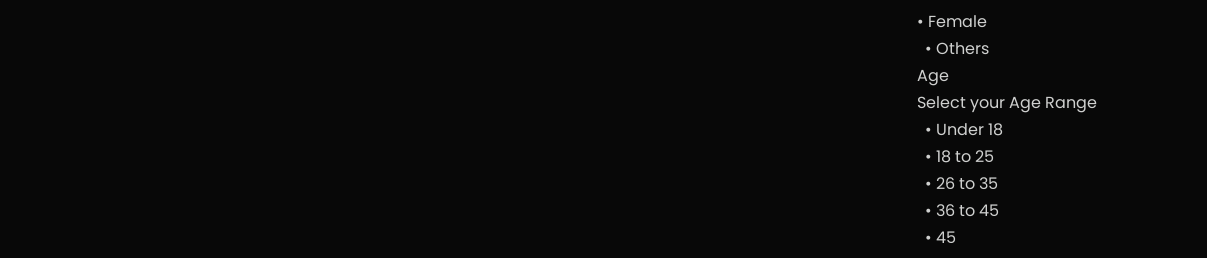• Female
  • Others
Age
Select your Age Range
  • Under 18
  • 18 to 25
  • 26 to 35
  • 36 to 45
  • 45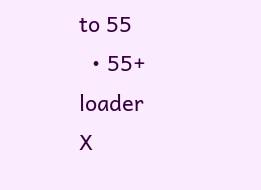to 55
  • 55+
loader
X